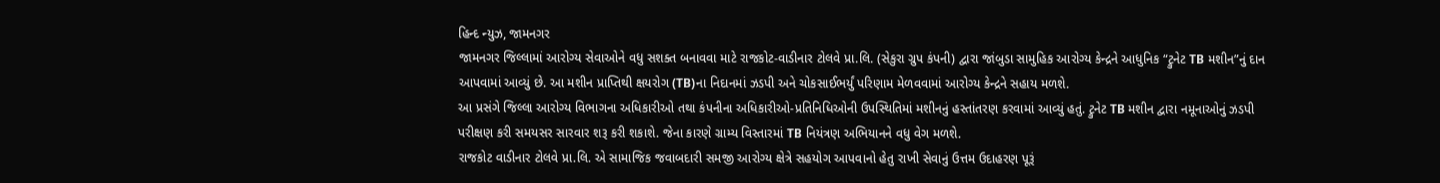હિન્દ ન્યુઝ, જામનગર
જામનગર જિલ્લામાં આરોગ્ય સેવાઓને વધુ સશક્ત બનાવવા માટે રાજકોટ-વાડીનાર ટોલવે પ્રા.લિ. (સેકુરા ગ્રુપ કંપની) દ્વારા જાંબુડા સામુહિક આરોગ્ય કેન્દ્રને આધુનિક “ટ્રુનેટ TB મશીન”નું દાન આપવામાં આવ્યું છે. આ મશીન પ્રાપ્તિથી ક્ષયરોગ (TB)ના નિદાનમાં ઝડપી અને ચોકસાઈભર્યું પરિણામ મેળવવામાં આરોગ્ય કેન્દ્રને સહાય મળશે.
આ પ્રસંગે જિલ્લા આરોગ્ય વિભાગના અધિકારીઓ તથા કંપનીના અધિકારીઓ-પ્રતિનિધિઓની ઉપસ્થિતિમાં મશીનનું હસ્તાંતરણ કરવામાં આવ્યું હતું. ટ્રુનેટ TB મશીન દ્વારા નમૂનાઓનું ઝડપી પરીક્ષણ કરી સમયસર સારવાર શરૂ કરી શકાશે. જેના કારણે ગ્રામ્ય વિસ્તારમાં TB નિયંત્રણ અભિયાનને વધુ વેગ મળશે.
રાજકોટ વાડીનાર ટોલવે પ્રા.લિ. એ સામાજિક જવાબદારી સમજી આરોગ્ય ક્ષેત્રે સહયોગ આપવાનો હેતુ રાખી સેવાનું ઉત્તમ ઉદાહરણ પૂરૂં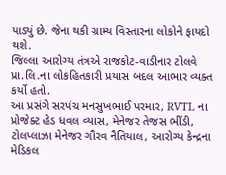પાડ્યું છે. જેના થકી ગ્રામ્ય વિસ્તારના લોકોને ફાયદો થશે.
જિલ્લા આરોગ્ય તંત્રએ રાજકોટ-વાડીનાર ટોલવે પ્રા.લિ.ના લોકહિતકારી પ્રયાસ બદલ આભાર વ્યક્ત કર્યો હતો.
આ પ્રસંગે સરપંચ મનસુખભાઈ પરમાર, RVTL ના પ્રોજેક્ટ હેડ ધવલ વ્યાસ, મેનેજર તેજસ ભીંડી, ટોલપ્લાઝા મેનેજર ગૌરવ નૈતિયાલ, આરોગ્ય કેન્દ્રના મેડિકલ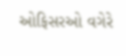ઓફિસરઓ વગેરે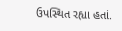ઉપસ્થિત રહ્યા હતાં.